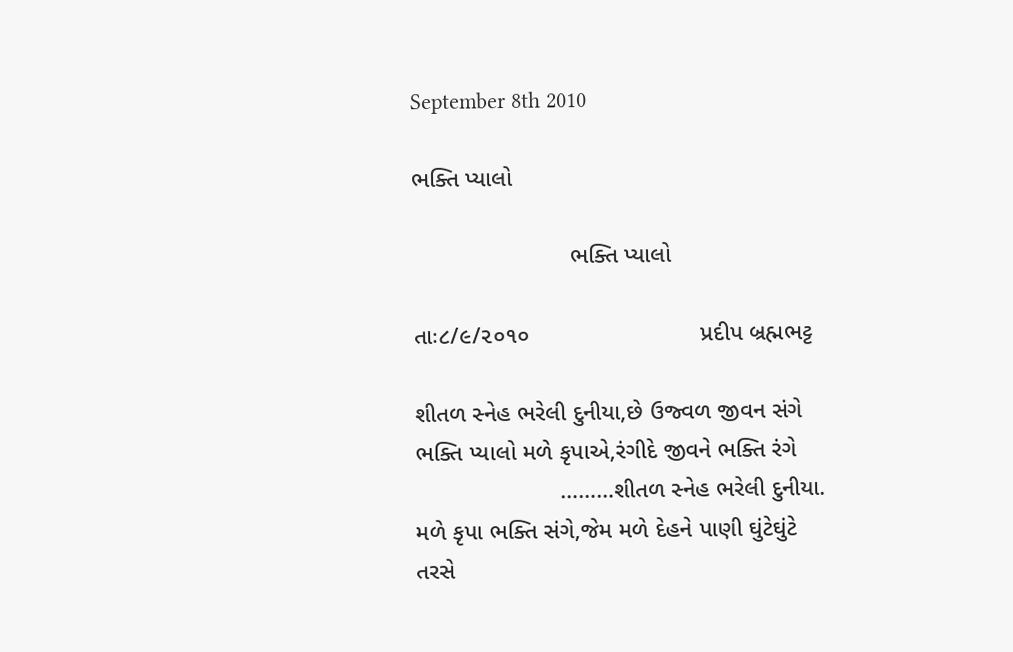September 8th 2010

ભક્તિ પ્યાલો

                        ભક્તિ પ્યાલો

તાઃ૮/૯/૨૦૧૦                          પ્રદીપ બ્રહ્મભટ્ટ

શીતળ સ્નેહ ભરેલી દુનીયા,છે ઉજ્વળ જીવન સંગે
ભક્તિ પ્યાલો મળે કૃપાએ,રંગીદે જીવને ભક્તિ રંગે
                      ………શીતળ સ્નેહ ભરેલી દુનીયા.
મળે કૃપા ભક્તિ સંગે,જેમ મળે દેહને પાણી ઘુંટેઘુંટે
તરસે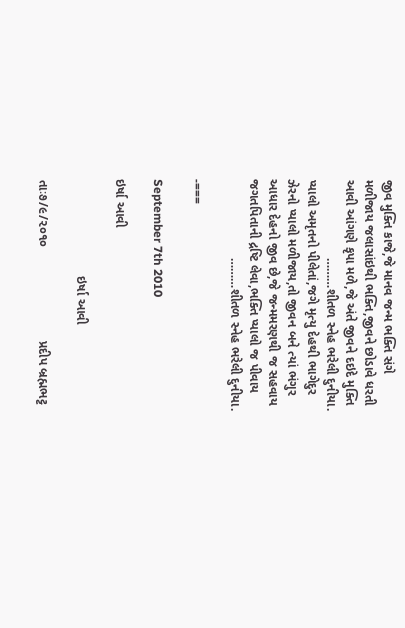જીવ મુક્તિ કાજે,જે માનવ જન્મ ભક્તિ સંગે
મળીજાય જલાસાંઇથી ભક્તિ,જીવને છોડાવે ધરતી
આવી આંગણે કૃપા મળે,જે અંતે જીવને દઇદે મુક્તિ
                      ………શીતળ સ્નેહ ભરેલી દુનીયા.
પ્યાલો અમૃતનો પીલેતાં,જગે મૃત્યુ દેહથી ભાગેદુર
ઝેરનો પ્યાલો મળીજાય,તો જીવન બને ત્યાં ભંગુર
આધાર દેહનો જીવ છે,જે જન્મમરણથી જ સહવાય
જગતપિતાની દ્રષ્ટિ લેવા,ભક્તિ પ્યાલો જ પીવાય
                      ………શીતળ સ્નેહ ભરેલી દુનીયા.

-===

September 7th 2010

ઇર્ષા આવી

                           ઇર્ષા આવી

તાઃ૭/૯/૨૦૧૦                          પ્રદીપ બ્રહ્મભટ્ટ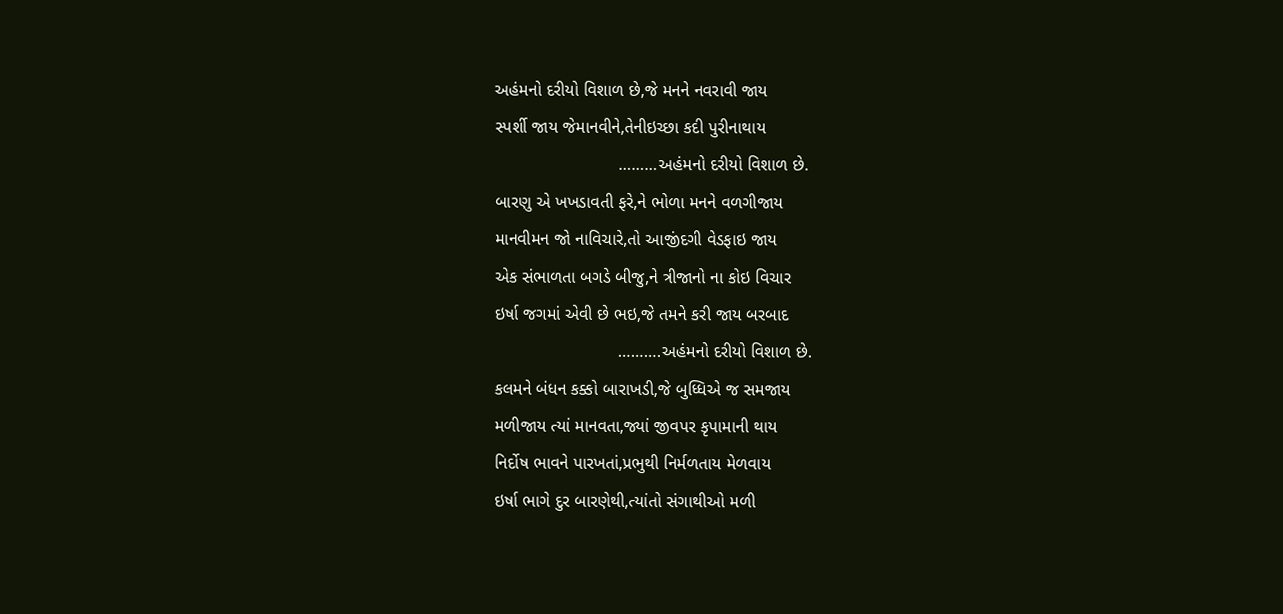અહંમનો દરીયો વિશાળ છે,જે મનને નવરાવી જાય
સ્પર્શી જાય જેમાનવીને,તેનીઇચ્છા કદી પુરીનાથાય
                          ………અહંમનો દરીયો વિશાળ છે.
બારણુ એ ખખડાવતી ફરે,ને ભોળા મનને વળગીજાય
માનવીમન જો નાવિચારે,તો આજીંદગી વેડફાઇ જાય
એક સંભાળતા બગડે બીજુ,ને ત્રીજાનો ના કોઇ વિચાર
ઇર્ષા જગમાં એવી છે ભઇ,જે તમને કરી જાય બરબાદ
                          ……….અહંમનો દરીયો વિશાળ છે.
કલમને બંધન કક્કો બારાખડી,જે બુધ્ધિએ જ સમજાય
મળીજાય ત્યાં માનવતા,જ્યાં જીવપર કૃપામાની થાય
નિર્દોષ ભાવને પારખતાં,પ્રભુથી નિર્મળતાય મેળવાય
ઇર્ષા ભાગે દુર બારણેથી,ત્યાંતો સંગાથીઓ મળી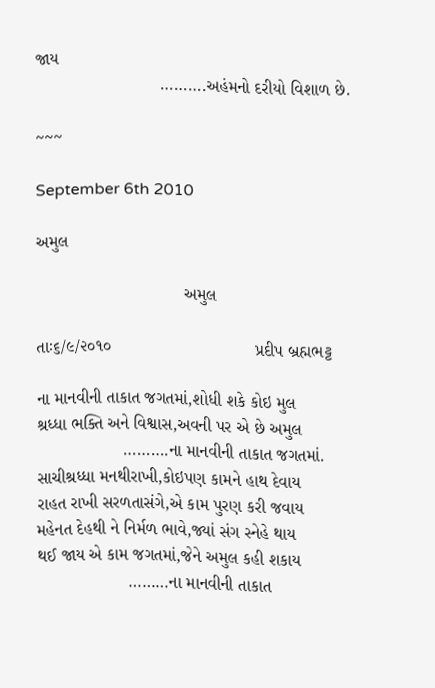જાય
                          ……….અહંમનો દરીયો વિશાળ છે.

~~~

September 6th 2010

અમુલ

                               અમુલ

તાઃ૬/૯/૨૦૧૦                              પ્રદીપ બ્રહ્મભટ્ટ

ના માનવીની તાકાત જગતમાં,શોધી શકે કોઇ મુલ
શ્રધ્ધા ભક્તિ અને વિશ્વાસ,અવની પર એ છે અમુલ
                  ……….ના માનવીની તાકાત જગતમાં.
સાચીશ્રધ્ધા મનથીરાખી,કોઇપણ કામને હાથ દેવાય
રાહત રાખી સરળતાસંગે,એ કામ પુરણ કરી જવાય
મહેનત દેહથી ને નિર્મળ ભાવે,જ્યાં સંગ સ્નેહે થાય
થઈ જાય એ કામ જગતમાં,જેને અમુલ કહી શકાય
                   ………ના માનવીની તાકાત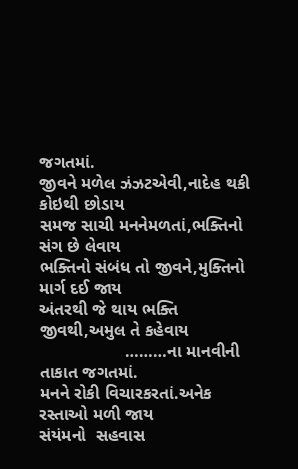જગતમાં.
જીવને મળેલ ઝંઝટએવી,નાદેહ થકી કોઇથી છોડાય
સમજ સાચી મનનેમળતાં,ભક્તિનો સંગ છે લેવાય
ભક્તિનો સંબંધ તો જીવને,મુક્તિનો માર્ગ દઈ જાય
અંતરથી જે થાય ભક્તિ જીવથી,અમુલ તે કહેવાય
                  ………ના માનવીની તાકાત જગતમાં.
મનને રોકી વિચારકરતાં.અનેક રસ્તાઓ મળી જાય
સંયંમનો  સહવાસ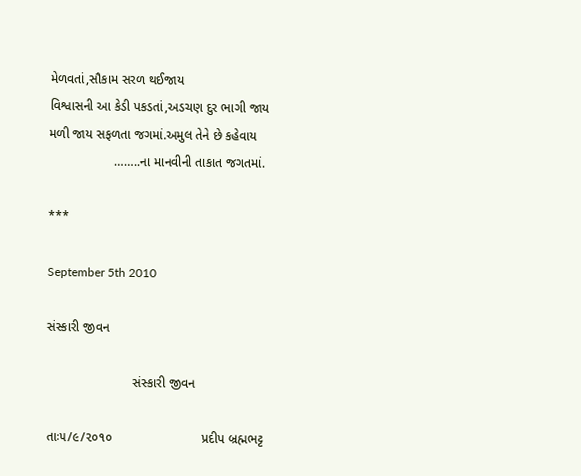મેળવતાં,સૌકામ સરળ થઈજાય
વિશ્વાસની આ કેડી પકડતાં,અડચણ દુર ભાગી જાય
મળી જાય સફળતા જગમાં.અમુલ તેને છે કહેવાય
                  ……..ના માનવીની તાકાત જગતમાં.

***

September 5th 2010

સંસ્કારી જીવન

                        સંસ્કારી જીવન

તાઃ૫/૯/૨૦૧૦                         પ્રદીપ બ્રહ્મભટ્ટ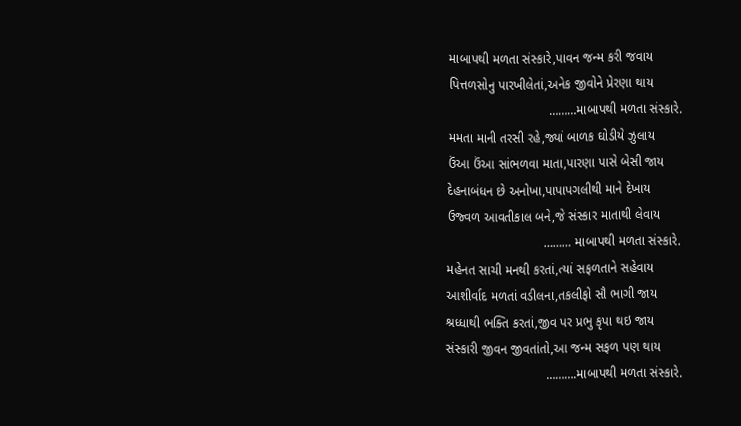માબાપથી મળતા સંસ્કારે,પાવન જન્મ કરી જવાય
પિત્તળસોનુ પારખીલેતાં,અનેક જીવોને પ્રેરણા થાય
                            ………માબાપથી મળતા સંસ્કારે.
મમતા માની તરસી રહે,જ્યાં બાળક ઘોડીયે ઝુલાય
ઉંઆ ઉંઆ સાંભળવા માતા,પારણા પાસે બેસી જાય
દેહનાબંધન છે અનોખા,પાપાપગલીથી માને દેખાય
ઉજ્વળ આવતીકાલ બને,જે સંસ્કાર માતાથી લેવાય
                           ……… માબાપથી મળતા સંસ્કારે.
મહેનત સાચી મનથી કરતાં,ત્યાં સફળતાને સહેવાય
આશીર્વાદ મળતાં વડીલના,તકલીફો સૌ ભાગી જાય
શ્રધ્ધાથી ભક્તિ કરતાં,જીવ પર પ્રભુ કૃપા થઇ જાય
સંસ્કારી જીવન જીવતાંતો,આ જન્મ સફળ પણ થાય
                            ……….માબાપથી મળતા સંસ્કારે.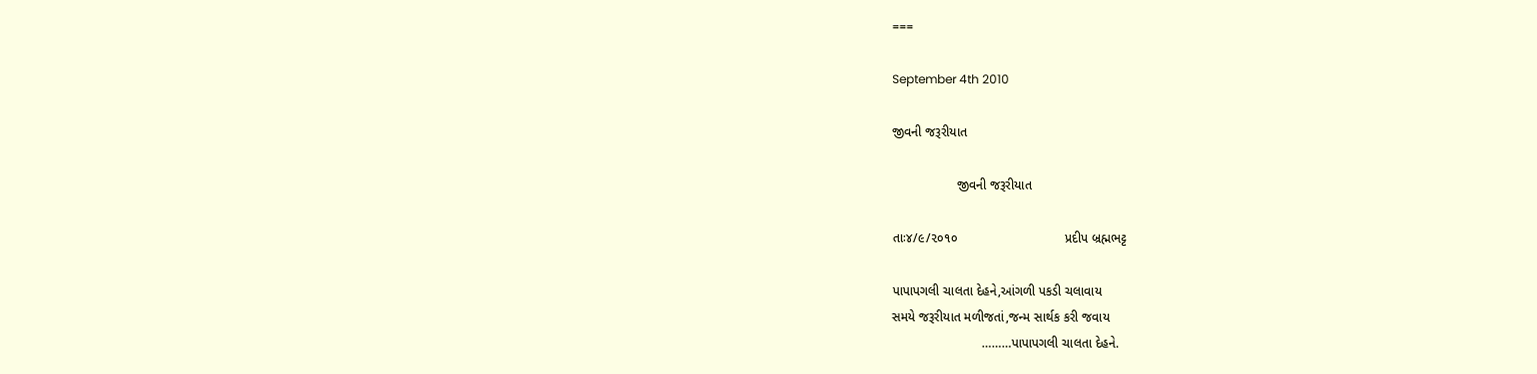===

September 4th 2010

જીવની જરૂરીયાત

                  જીવની જરૂરીયાત

તાઃ૪/૯/૨૦૧૦                              પ્રદીપ બ્રહ્મભટ્ટ

પાપાપગલી ચાલતા દેહને,આંગળી પકડી ચલાવાય
સમયે જરૂરીયાત મળીજતાં,જન્મ સાર્થક કરી જવાય
                         ………પાપાપગલી ચાલતા દેહને.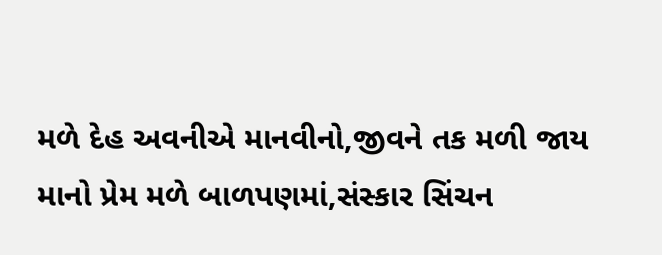મળે દેહ અવનીએ માનવીનો,જીવને તક મળી જાય
માનો પ્રેમ મળે બાળપણમાં,સંસ્કાર સિંચન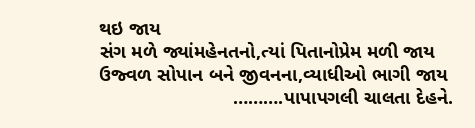થઇ જાય
સંગ મળે જ્યાંમહેનતનો,ત્યાં પિતાનોપ્રેમ મળી જાય
ઉજ્વળ સોપાન બને જીવનના,વ્યાધીઓ ભાગી જાય
                         ……….પાપાપગલી ચાલતા દેહને.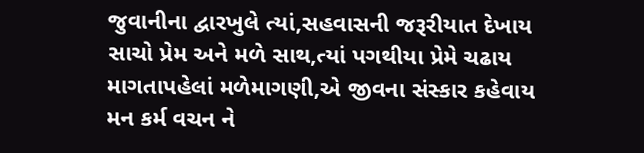જુવાનીના દ્વારખુલે ત્યાં,સહવાસની જરૂરીયાત દેખાય
સાચો પ્રેમ અને મળે સાથ,ત્યાં પગથીયા પ્રેમે ચઢાય
માગતાપહેલાં મળેમાગણી,એ જીવના સંસ્કાર કહેવાય
મન કર્મ વચન ને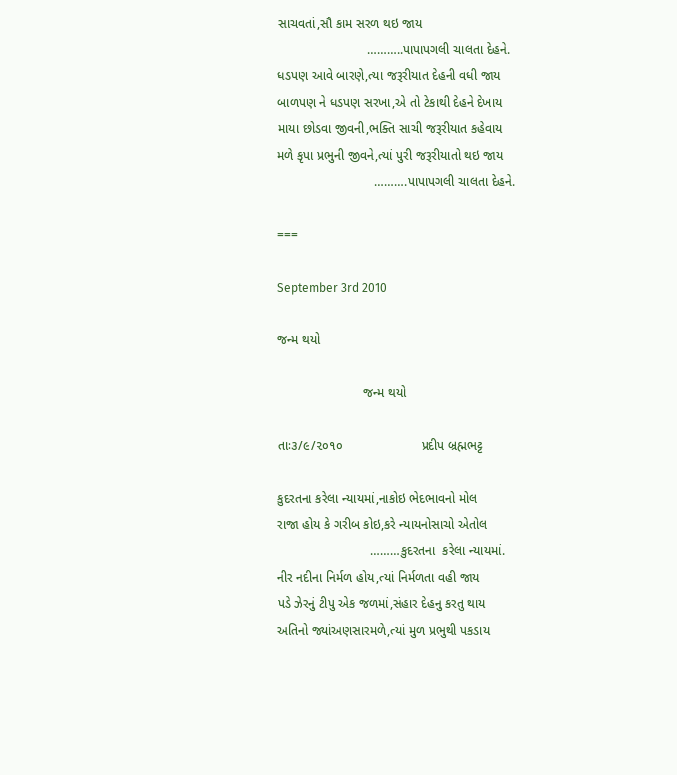સાચવતાં,સૌ કામ સરળ થઇ જાય
                         ………..પાપાપગલી ચાલતા દેહને.
ધડપણ આવે બારણે,ત્યા જરૂરીયાત દેહની વધી જાય
બાળપણ ને ધડપણ સરખા,એ તો ટેકાથી દેહને દેખાય
માયા છોડવા જીવની,ભક્તિ સાચી જરૂરીયાત કહેવાય
મળે કૃપા પ્રભુની જીવને,ત્યાં પુરી જરૂરીયાતો થઇ જાય
                           ……….પાપાપગલી ચાલતા દેહને.

===

September 3rd 2010

જન્મ થયો

                        જન્મ થયો

તાઃ૩/૯/૨૦૧૦                      પ્રદીપ બ્રહ્મભટ્ટ

કુદરતના કરેલા ન્યાયમાં,નાકોઇ ભેદભાવનો મોલ
રાજા હોય કે ગરીબ કોઇ,કરે ન્યાયનોસાચો એતોલ
                          ………કુદરતના  કરેલા ન્યાયમાં.
નીર નદીના નિર્મળ હોય,ત્યાં નિર્મળતા વહી જાય
પડે ઝેરનું ટીપુ એક જળમાં,સંહાર દેહનુ કરતુ થાય
અતિનો જ્યાંઅણસારમળે,ત્યાં મુળ પ્રભુથી પકડાય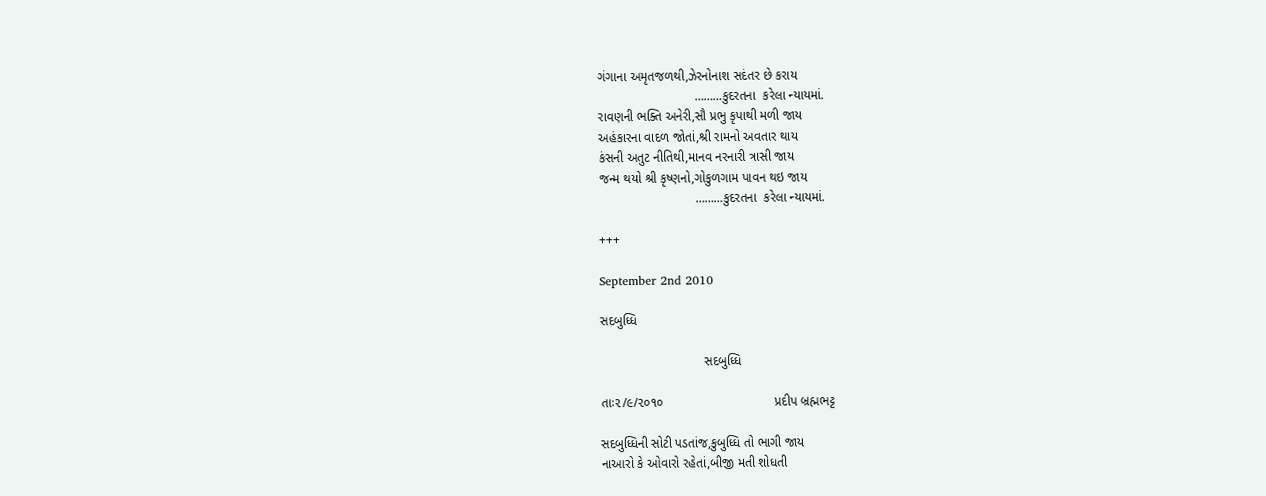ગંગાના અમૃતજળથી,ઝેરનોનાશ સદંતર છે કરાય
                           ………કુદરતના  કરેલા ન્યાયમાં.
રાવણની ભક્તિ અનેરી,સૌ પ્રભુ કૃપાથી મળી જાય
અહંકારના વાદળ જોતાં,શ્રી રામનો અવતાર થાય
કંસની અતુટ નીતિથી,માનવ નરનારી ત્રાસી જાય
જન્મ થયો શ્રી કૃષ્ણનો,ગોકુળગામ પાવન થઇ જાય
                           ………કુદરતના  કરેલા ન્યાયમાં.

+++

September 2nd 2010

સદબુધ્ધિ

                             સદબુધ્ધિ

તાઃ૨/૯/૨૦૧૦                               પ્રદીપ બ્રહ્મભટ્ટ

સદબુધ્ધિની સોટી પડતાંજ,કુબુધ્ધિ તો ભાગી જાય
નાઆરો કે ઓવારો રહેતાં,બીજી મતી શોધતી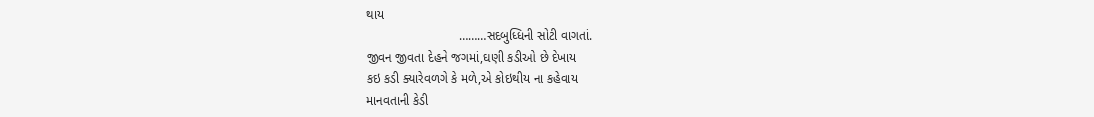થાય
                          ………સદબુધ્ધિની સોટી વાગતાં.
જીવન જીવતા દેહને જગમાં,ઘણી કડીઓ છે દેખાય
કઇ કડી ક્યારેવળગે કે મળે,એ કોઇથીય ના કહેવાય
માનવતાની કેડી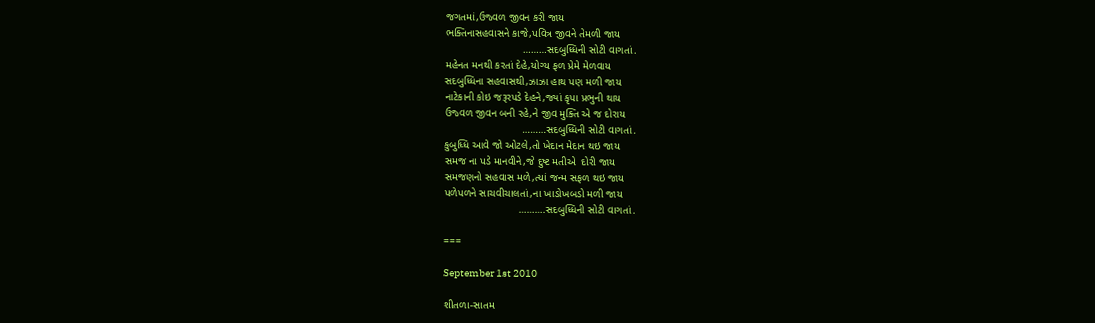જગતમાં,ઉજ્વળ જીવન કરી જાય
ભક્તિનાસહવાસને કાજે,પવિત્ર જીવને તેમળી જાય
                          ………સદબુધ્ધિની સોટી વાગતાં.
મહેનત મનથી કરતાં દેહે,યોગ્ય ફળ પ્રેમે મેળવાય
સદબુધ્ધિના સહવાસથી,ઝાઝા હાથ પણ મળી જાય
નાટેકાની કોઇ જરૂરપડે દેહને,જ્યાં કૃપા પ્રભુની થાય
ઉજ્વળ જીવન બની રહે,ને જીવ મુક્તિ એ જ દોરાય
                          ………સદબુધ્ધિની સોટી વાગતાં.
કુબુધ્ધિ આવે જો ઓટલે,તો ખેદાન મેદાન થઇ જાય
સમજ ના પડે માનવીને,જે દુષ્ટ મતીએ  દોરી જાય
સમજણનો સહવાસ મળે,ત્યાં જન્મ સફળ થઇ જાય
પળેપળને સાચવીચાલતાં,ના ખાડોખબડો મળી જાય
                         ……….સદબુધ્ધિની સોટી વાગતાં.

===

September 1st 2010

શીતળા-સાતમ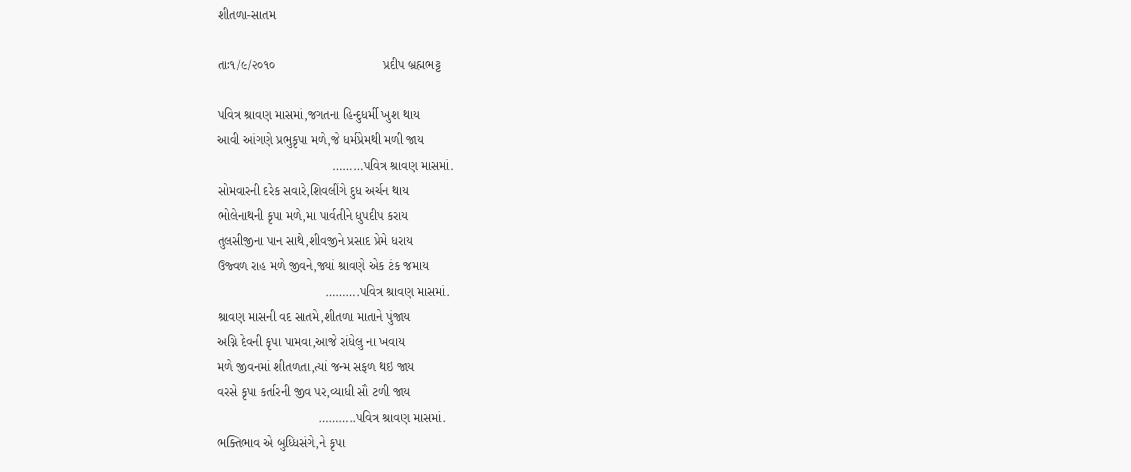શીતળા-સાતમ

તાઃ૧/૯/૨૦૧૦                              પ્રદીપ બ્રહ્મભટ્ટ

પવિત્ર શ્રાવણ માસમાં,જગતના હિન્દુધર્મી ખુશ થાય
આવી આંગણે પ્રભુકૃપા મળે,જે ધર્મપ્રેમથી મળી જાય
                                ………પવિત્ર શ્રાવણ માસમાં.
સોમવારની દરેક સવારે,શિવલીંગે દુધ અર્ચન થાય
ભોલેનાથની કૃપા મળે,મા પાર્વતીને ધુપદીપ કરાય
તુલસીજીના પાન સાથે,શીવજીને પ્રસાદ પ્રેમે ધરાય
ઉજ્વળ રાહ મળે જીવને,જ્યાં શ્રાવણે એક ટંક જમાય
                              ……….પવિત્ર શ્રાવણ માસમાં.
શ્રાવણ માસની વદ સાતમે,શીતળા માતાને પુંજાય
અગ્નિ દેવની કૃપા પામવા,આજે રાંધેલુ ના ખવાય
મળે જીવનમાં શીતળતા,ત્યાં જન્મ સફળ થઇ જાય
વરસે કૃપા કર્તારની જીવ પર,વ્યાધી સૌ ટળી જાય
                            ………..પવિત્ર શ્રાવણ માસમાં.
ભક્તિભાવ એ બુધ્ધિસંગે,ને કૃપા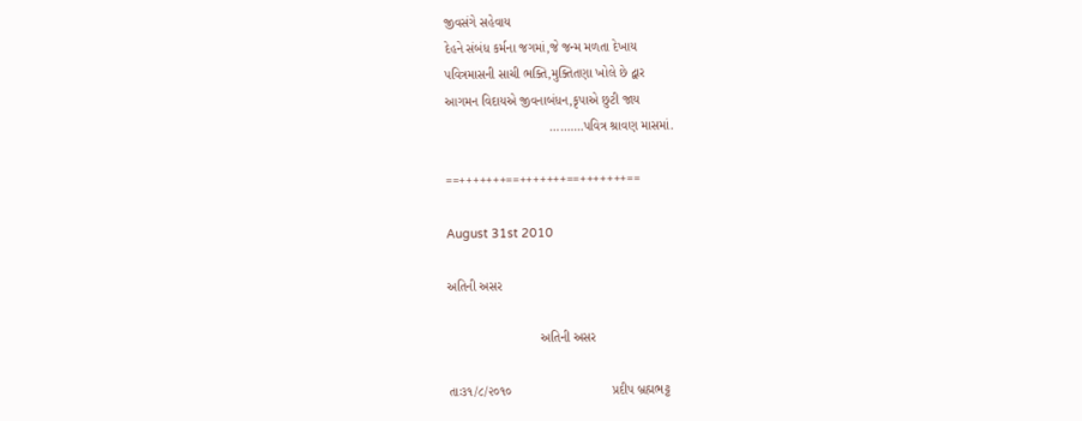જીવસંગે સહેવાય
દેહને સંબંધ કર્મના જગમાં,જે જન્મ મળતા દેખાય
પવિત્રમાસની સાચી ભક્તિ,મુક્તિતણા ખોલે છે દ્વાર
આગમન વિદાયએ જીવનાબંધન,કૃપાએ છુટી જાય
                             ……….પવિત્ર શ્રાવણ માસમાં.

==+++++++==+++++++==+++++++==

August 31st 2010

અતિની અસર

                          અતિની અસર

તાઃ૩૧/૮/૨૦૧૦                            પ્રદીપ બ્રહ્મભટ્ટ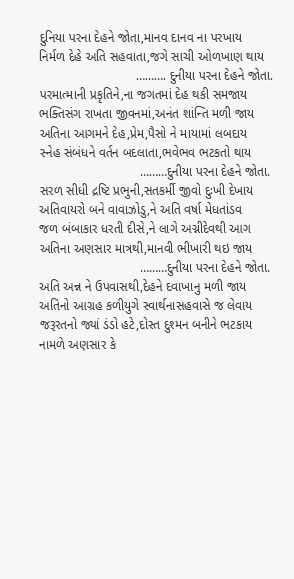દુનિયા પરના દેહને જોતા,માનવ દાનવ ના પરખાય
નિર્મળ દેહે અતિ સહવાતા,જગે સાચી ઓળખાણ થાય
                           ………. દુનીયા પરના દેહને જોતા.
પરમાત્માની પ્રકૃતિને,ના જગતમાં દેહ થકી સમજાય
ભક્તિસંગ રાખતા જીવનમાં,અનંત શાંન્તિ મળી જાય
અતિના આગમને દેહ,પ્રેમ,પૈસો ને માયામાં લબદાય
સ્નેહ સંબંધને વર્તન બદલાતા,ભવેભવ ભટકતો થાય
                            ………દુનીયા પરના દેહને જોતા.
સરળ સીધી દ્રષ્ટિ પ્રભુની,સતકર્મી જીવો દુઃખી દેખાય
અતિવાયરો બને વાવાઝોડુ,ને અતિ વર્ષા મેધતાંડવ
જળ બંબાકાર ધરતી દીસે,ને લાગે અગ્નીદેવથી આગ
અતિના અણસાર માત્રથી,માનવી ભીખારી થઇ જાય
                            ………દુનીયા પરના દેહને જોતા.
અતિ અન્ન ને ઉપવાસથી,દેહને દવાખાનુ મળી જાય
અતિનો આગ્રહ કળીયુગે સ્વાર્થનાસહવાસે જ લેવાય
જરૂરતનો જ્યાં ડંડો હટે,દોસ્ત દુશ્મન બનીને ભટકાય
નામળે અણસાર કે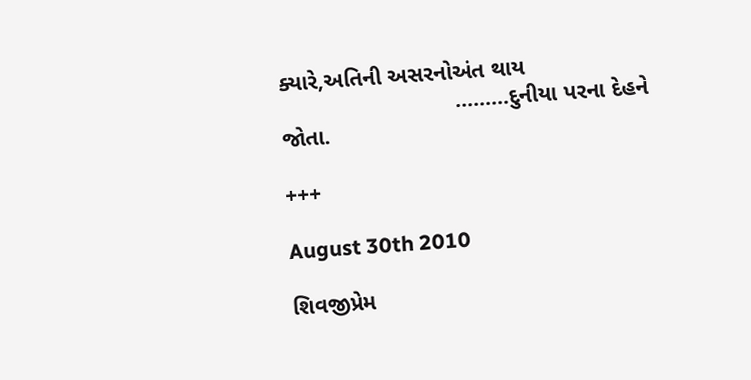ક્યારે,અતિની અસરનોઅંત થાય
                            ………દુનીયા પરના દેહને જોતા.

+++

August 30th 2010

શિવજીપ્રેમ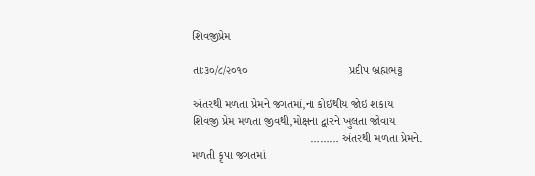શિવજીપ્રેમ

તાઃ૩૦/૮/૨૦૧૦                               પ્રદીપ બ્રહ્મભટ્ટ

અંતરથી મળતા પ્રેમને જગતમાં,ના કોઇથીય જોઇ શકાય
શિવજી પ્રેમ મળતા જીવથી,મોક્ષના દ્વારને ખુલતા જોવાય
                                    ……… અંતરથી મળતા પ્રેમને.
મળતી કૃપા જગતમાં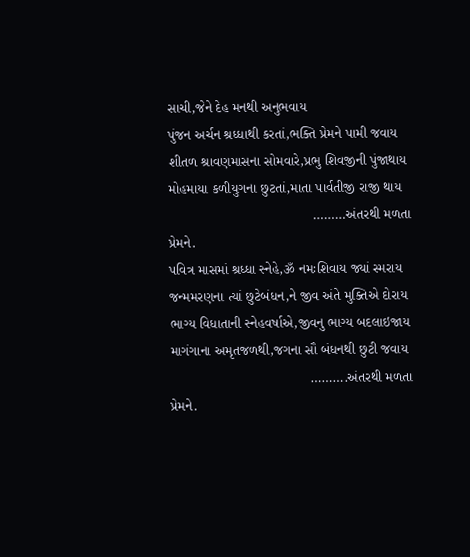સાચી,જેને દેહ મનથી અનુભવાય
પુંજન અર્ચન શ્રધ્ધાથી કરતાં,ભક્તિ પ્રેમને પામી જવાય
શીતળ શ્રાવણમાસના સોમવારે,પ્રભુ શિવજીની પુંજાથાય
મોહમાયા કળીયુગના છુટતાં,માતા પાર્વતીજી રાજી થાય
                                     ………અંતરથી મળતા પ્રેમને.
પવિત્ર માસમાં શ્રધ્ધા સ્નેહે,ૐ નમઃશિવાય જ્યાં સ્મરાય
જન્મમરણના ત્યાં છુટેબંધન,ને જીવ અંતે મુક્તિએ દોરાય
ભાગ્ય વિધાતાની સ્નેહવર્ષાએ,જીવનુ ભાગ્ય બદલાઇજાય
માગંગાના અમૃતજળથી,જગના સૌ બંધનથી છુટી જવાય
                                    ……….અંતરથી મળતા પ્રેમને.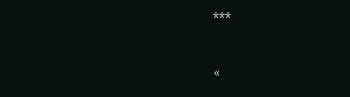***

«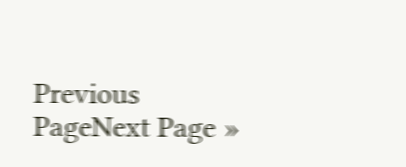Previous PageNext Page »